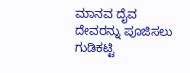ಮಾನವ ದೈವ ದೇವರನ್ನು ಪೂಜಿಸಲು
ಗುಡಿಕಟ್ಟಿ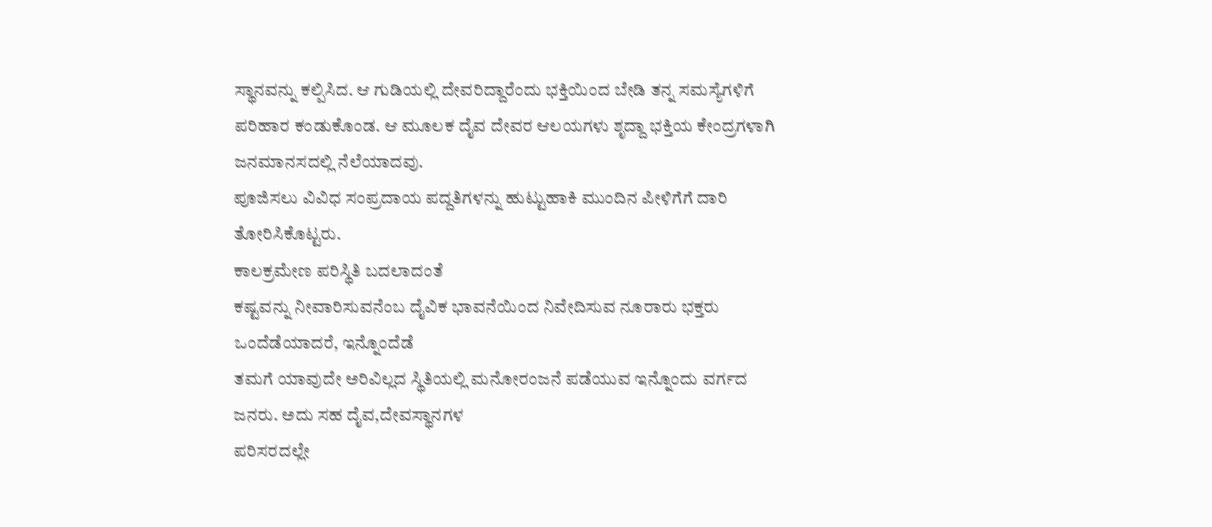ಸ್ಥಾನವನ್ನು ಕಲ್ಪಿಸಿದ. ಆ ಗುಡಿಯಲ್ಲಿ ದೇವರಿದ್ದಾರೆಂದು ಭಕ್ತಿಯಿಂದ ಬೇಡಿ ತನ್ನ ಸಮಸ್ಯೆಗಳಿಗೆ
ಪರಿಹಾರ ಕಂಡುಕೊಂಡ. ಆ ಮೂಲಕ ದೈವ ದೇವರ ಆಲಯಗಳು ಶೃದ್ದಾ ಭಕ್ತಿಯ ಕೇಂದ್ರಗಳಾಗಿ ಜನಮಾನಸದಲ್ಲಿ ನೆಲೆಯಾದವು.
ಪೂಜಿಸಲು ವಿವಿಧ ಸಂಪ್ರದಾಯ ಪದ್ದತಿಗಳನ್ನು ಹುಟ್ಟುಹಾಕಿ ಮುಂದಿನ ಪೀಳಿಗೆಗೆ ದಾರಿ ತೋರಿಸಿಕೊಟ್ಟರು.
ಕಾಲಕ್ರಮೇಣ ಪರಿಸ್ಥಿತಿ ಬದಲಾದಂತೆ
ಕಷ್ಟವನ್ನು ನೀವಾರಿಸುವನೆಂಬ ದೈವಿಕ ಭಾವನೆಯಿಂದ ನಿವೇದಿಸುವ ನೂರಾರು ಭಕ್ತರು ಒಂದೆಡೆಯಾದರೆ, ಇನ್ನೊಂದೆಡೆ
ತಮಗೆ ಯಾವುದೇ ಅರಿವಿಲ್ಲದ ಸ್ಥಿತಿಯಲ್ಲಿ ಮನೋರಂಜನೆ ಪಡೆಯುವ ಇನ್ನೊಂದು ವರ್ಗದ ಜನರು. ಅದು ಸಹ ದೈವ,ದೇವಸ್ಥಾನಗಳ
ಪರಿಸರದಲ್ಲೇ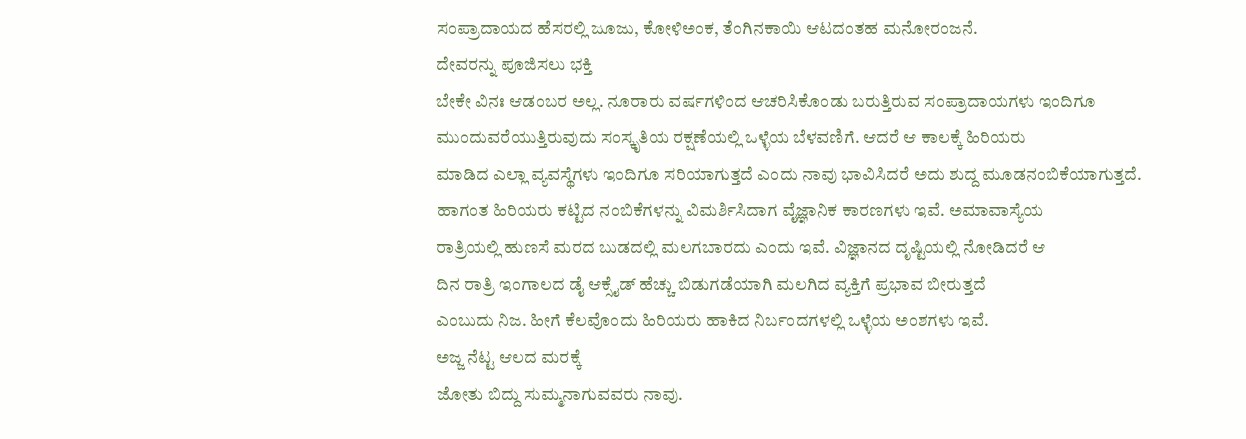ಸಂಪ್ರಾದಾಯದ ಹೆಸರಲ್ಲಿ ಜೂಜು, ಕೋಳಿಅಂಕ, ತೆಂಗಿನಕಾಯಿ ಆಟದಂತಹ ಮನೋರಂಜನೆ.
ದೇವರನ್ನು ಪೂಜಿಸಲು ಭಕ್ತಿ
ಬೇಕೇ ವಿನಃ ಆಡಂಬರ ಅಲ್ಲ. ನೂರಾರು ವರ್ಷಗಳಿಂದ ಆಚರಿಸಿಕೊಂಡು ಬರುತ್ತಿರುವ ಸಂಪ್ರಾದಾಯಗಳು ಇಂದಿಗೂ
ಮುಂದುವರೆಯುತ್ತಿರುವುದು ಸಂಸ್ಕೃತಿಯ ರಕ್ಷಣೆಯಲ್ಲಿ ಒಳ್ಳೆಯ ಬೆಳವಣಿಗೆ. ಆದರೆ ಆ ಕಾಲಕ್ಕೆ ಹಿರಿಯರು
ಮಾಡಿದ ಎಲ್ಲಾ ವ್ಯವಸ್ಥೆಗಳು ಇಂದಿಗೂ ಸರಿಯಾಗುತ್ತದೆ ಎಂದು ನಾವು ಭಾವಿಸಿದರೆ ಅದು ಶುದ್ದ ಮೂಡನಂಬಿಕೆಯಾಗುತ್ತದೆ.
ಹಾಗಂತ ಹಿರಿಯರು ಕಟ್ಟಿದ ನಂಬಿಕೆಗಳನ್ನು ವಿಮರ್ಶಿಸಿದಾಗ ವೈಜ್ಞಾನಿಕ ಕಾರಣಗಳು ಇವೆ. ಅಮಾವಾಸ್ಯೆಯ
ರಾತ್ರಿಯಲ್ಲಿ ಹುಣಸೆ ಮರದ ಬುಡದಲ್ಲಿ ಮಲಗಬಾರದು ಎಂದು ಇವೆ. ವಿಜ್ಞಾನದ ದೃಷ್ಟಿಯಲ್ಲಿ ನೋಡಿದರೆ ಆ
ದಿನ ರಾತ್ರಿ ಇಂಗಾಲದ ಡೈ ಆಕ್ಸೈಡ್ ಹೆಚ್ಚು ಬಿಡುಗಡೆಯಾಗಿ ಮಲಗಿದ ವ್ಯಕ್ತಿಗೆ ಪ್ರಭಾವ ಬೀರುತ್ತದೆ
ಎಂಬುದು ನಿಜ. ಹೀಗೆ ಕೆಲವೊಂದು ಹಿರಿಯರು ಹಾಕಿದ ನಿರ್ಬಂದಗಳಲ್ಲಿ ಒಳ್ಳೆಯ ಅಂಶಗಳು ಇವೆ.
ಅಜ್ಜ ನೆಟ್ಟ ಆಲದ ಮರಕ್ಕೆ
ಜೋತು ಬಿದ್ದು ಸುಮ್ಮನಾಗುವವರು ನಾವು.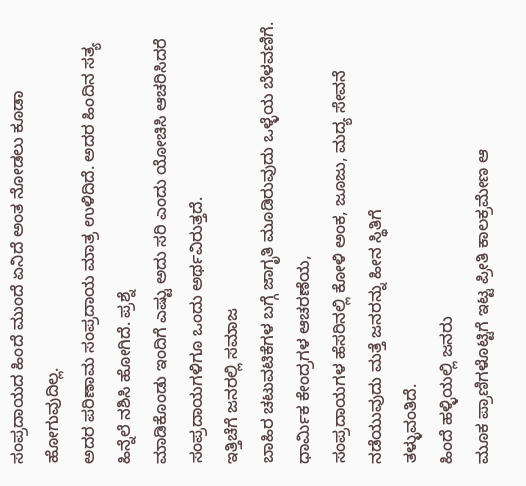ಸಂಪ್ರದಾಯದ ಹಿಂದೆ ಮುಂದೆ ಏನಿದೆ ಅಂತ ನೋಡಲು ಕೂಡಾ ಹೋಗುವುದಿಲ್ಲ.
ಅದರ ಪರಿಣಾಮ ಸಂಪ್ರದಾಯ ಮಾತ್ರ ಉಳಿದಿದೆ. ಅದರ ಹಿಂದಿನ ಸತ್ಯ ಹಿನ್ನೆಲೆ ನಶಿಸಿ ಹೋಗಿದೆ. ಪ್ರಶ್ನೆ
ಮಾಡಿಕೊಂಡು ಇಂದಿಗೆ ಎಷ್ಟು ಅದು ಸರಿ ಎಂದು ಯೋಚಿಸಿ ಆಚರಿಸಿದರೆ ಸಂಪ್ರದಾಯಗಳಿಗೂ ಒಂದು ಅರ್ಥವಿರುತ್ತದೆ.
ಇತ್ತಿಚೆಗೆ ಜನರಲ್ಲಿ ಸಮಾಜ
ಬಾಹಿರ ಚಟುವಟಿಕೆಗಳ ಬಗ್ಗೆ ಜಾಗೃತಿ ಮೂಡಿರುವುದು ಒಳ್ಳೆಯ ಬೆಳವಣಿಗೆ. ಧಾರ್ಮಿಕ ಕೇಂದ್ರಗಳ ಆಚರಣೆಯ,
ಸಂಪ್ರದಾಯಗಳ ಹೆಸರಿನಲ್ಲಿ ಕೋಳಿ ಅಂಕ, ಜೂಜು, ಮದ್ಯ ಸೇವನೆ ನಡೆಯುವುದು ಮತ್ತೆ ಜನರನ್ನು ಹೀನ ಸ್ಥಿತಿಗೆ
ತಳ್ಳುವಂತಿದೆ.
ಹಿಂದೆ ಹಳ್ಳಿಯಲ್ಲಿ ಜನರು
ಮೂಕ ಪ್ರಾಣಿಗಳೊಟ್ಟಿಗೆ ಇಟ್ಟ ಪ್ರೀತಿ ಕಾಲಕ್ರಮೇಣ ಆ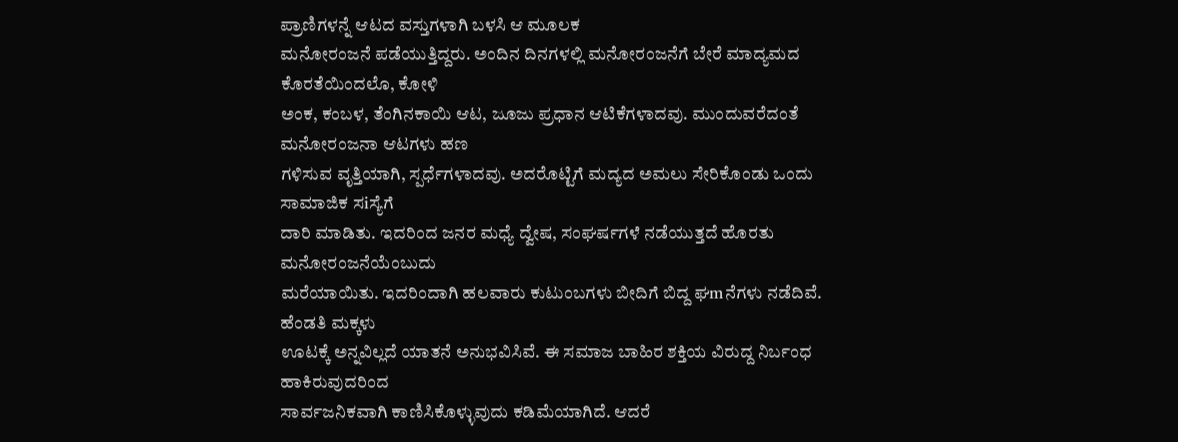ಪ್ರಾಣಿಗಳನ್ನೆ ಆಟದ ವಸ್ತುಗಳಾಗಿ ಬಳಸಿ ಆ ಮೂಲಕ
ಮನೋರಂಜನೆ ಪಡೆಯುತ್ತಿದ್ದರು. ಅಂದಿನ ದಿನಗಳಲ್ಲಿ ಮನೋರಂಜನೆಗೆ ಬೇರೆ ಮಾದ್ಯಮದ ಕೊರತೆಯಿಂದಲೊ, ಕೋಳಿ
ಅಂಕ, ಕಂಬಳ, ತೆಂಗಿನಕಾಯಿ ಆಟ, ಜೂಜು ಪ್ರಧಾನ ಆಟಿಕೆಗಳಾದವು. ಮುಂದುವರೆದಂತೆ ಮನೋರಂಜನಾ ಆಟಗಳು ಹಣ
ಗಳಿಸುವ ವೃತ್ತಿಯಾಗಿ, ಸ್ಪರ್ಧೆಗಳಾದವು. ಅದರೊಟ್ಟಿಗೆ ಮದ್ಯದ ಅಮಲು ಸೇರಿಕೊಂಡು ಒಂದು ಸಾಮಾಜಿಕ ಸiಸ್ಯೆಗೆ
ದಾರಿ ಮಾಡಿತು. ಇದರಿಂದ ಜನರ ಮಧ್ಯೆ ದ್ವೇಷ, ಸಂಘರ್ಷಗಳೆ ನಡೆಯುತ್ತದೆ ಹೊರತು ಮನೋರಂಜನೆಯೆಂಬುದು
ಮರೆಯಾಯಿತು. ಇದರಿಂದಾಗಿ ಹಲವಾರು ಕುಟುಂಬಗಳು ಬೀದಿಗೆ ಬಿದ್ದ ಘmನೆಗಳು ನಡೆದಿವೆ. ಹೆಂಡತಿ ಮಕ್ಕಳು
ಊಟಕ್ಕೆ ಅನ್ನವಿಲ್ಲದೆ ಯಾತನೆ ಅನುಭವಿಸಿವೆ. ಈ ಸಮಾಜ ಬಾಹಿರ ಶಕ್ತಿಯ ವಿರುದ್ದ ನಿರ್ಬಂಧ ಹಾಕಿರುವುದರಿಂದ
ಸಾರ್ವಜನಿಕವಾಗಿ ಕಾಣಿಸಿಕೊಳ್ಳುವುದು ಕಡಿಮೆಯಾಗಿದೆ. ಆದರೆ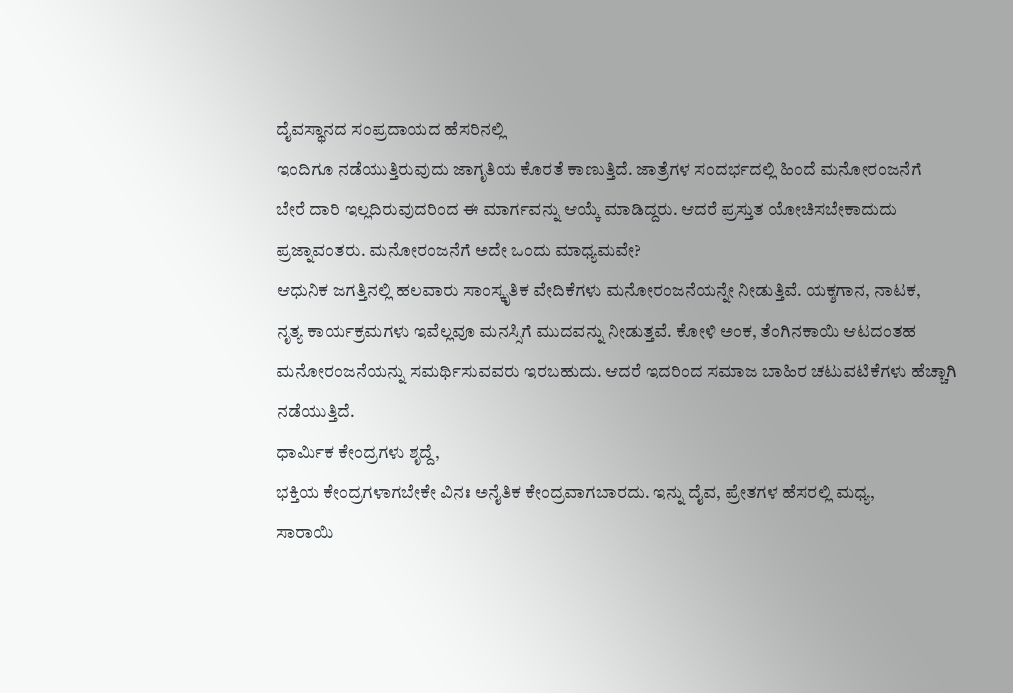ದೈವಸ್ಥಾನದ ಸಂಪ್ರದಾಯದ ಹೆಸರಿನಲ್ಲಿ
ಇಂದಿಗೂ ನಡೆಯುತ್ತಿರುವುದು ಜಾಗೃತಿಯ ಕೊರತೆ ಕಾಣುತ್ತಿದೆ. ಜಾತ್ರೆಗಳ ಸಂದರ್ಭದಲ್ಲಿ ಹಿಂದೆ ಮನೋರಂಜನೆಗೆ
ಬೇರೆ ದಾರಿ ಇಲ್ಲದಿರುವುದರಿಂದ ಈ ಮಾರ್ಗವನ್ನು ಆಯ್ಕೆ ಮಾಡಿದ್ದರು. ಆದರೆ ಪ್ರಸ್ತುತ ಯೋಚಿಸಬೇಕಾದುದು
ಪ್ರಜ್ನಾವಂತರು. ಮನೋರಂಜನೆಗೆ ಅದೇ ಒಂದು ಮಾಧ್ಯಮವೇ?
ಆಧುನಿಕ ಜಗತ್ತಿನಲ್ಲಿ ಹಲವಾರು ಸಾಂಸ್ಕೃತಿಕ ವೇದಿಕೆಗಳು ಮನೋರಂಜನೆಯನ್ನೇ ನೀಡುತ್ತಿವೆ. ಯಕ್ಶಗಾನ, ನಾಟಕ,
ನೃತ್ಯ ಕಾರ್ಯಕ್ರಮಗಳು ಇವೆಲ್ಲವೂ ಮನಸ್ಸಿಗೆ ಮುದವನ್ನು ನೀಡುತ್ತವೆ. ಕೋಳಿ ಅಂಕ, ತೆಂಗಿನಕಾಯಿ ಆಟದಂತಹ
ಮನೋರಂಜನೆಯನ್ನು ಸಮರ್ಥಿಸುವವರು ಇರಬಹುದು. ಆದರೆ ಇದರಿಂದ ಸಮಾಜ ಬಾಹಿರ ಚಟುವಟಿಕೆಗಳು ಹೆಚ್ಚಾಗಿ
ನಡೆಯುತ್ತಿದೆ.
ಧಾರ್ಮಿಕ ಕೇಂದ್ರಗಳು ಶೃದ್ದೆ,
ಭಕ್ತಿಯ ಕೇಂದ್ರಗಳಾಗಬೇಕೇ ವಿನಃ ಅನೈತಿಕ ಕೇಂದ್ರವಾಗಬಾರದು. ಇನ್ನು ದೈವ, ಪ್ರೇತಗಳ ಹೆಸರಲ್ಲಿ ಮಧ್ಯ,
ಸಾರಾಯಿ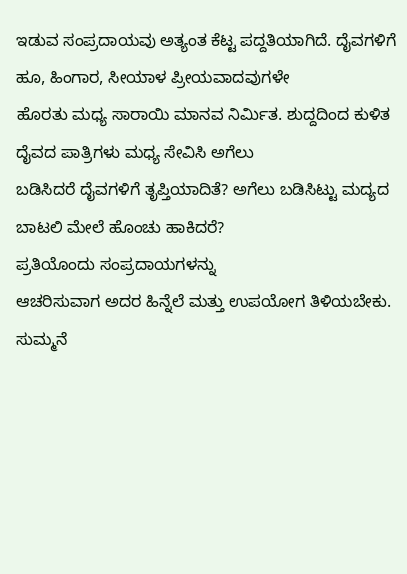ಇಡುವ ಸಂಪ್ರದಾಯವು ಅತ್ಯಂತ ಕೆಟ್ಟ ಪದ್ದತಿಯಾಗಿದೆ. ದೈವಗಳಿಗೆ ಹೂ, ಹಿಂಗಾರ, ಸೀಯಾಳ ಪ್ರೀಯವಾದವುಗಳೇ
ಹೊರತು ಮಧ್ಯ ಸಾರಾಯಿ ಮಾನವ ನಿರ್ಮಿತ. ಶುದ್ದದಿಂದ ಕುಳಿತ ದೈವದ ಪಾತ್ರಿಗಳು ಮಧ್ಯ ಸೇವಿಸಿ ಅಗೆಲು
ಬಡಿಸಿದರೆ ದೈವಗಳಿಗೆ ತೃಪ್ತಿಯಾದಿತೆ? ಅಗೆಲು ಬಡಿಸಿಟ್ಟು ಮದ್ಯದ ಬಾಟಲಿ ಮೇಲೆ ಹೊಂಚು ಹಾಕಿದರೆ?
ಪ್ರತಿಯೊಂದು ಸಂಪ್ರದಾಯಗಳನ್ನು
ಆಚರಿಸುವಾಗ ಅದರ ಹಿನ್ನೆಲೆ ಮತ್ತು ಉಪಯೋಗ ತಿಳಿಯಬೇಕು. ಸುಮ್ಮನೆ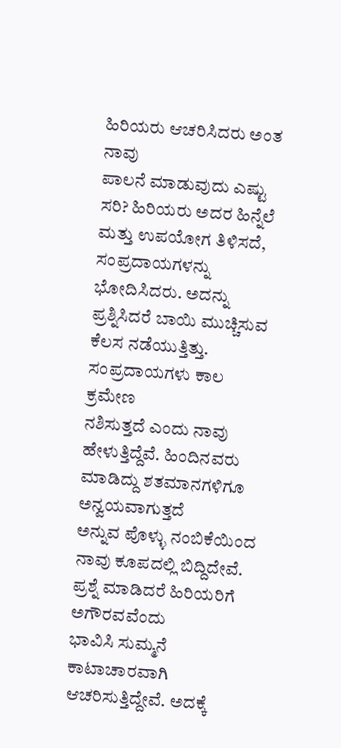ಹಿರಿಯರು ಆಚರಿಸಿದರು ಅಂತ ನಾವು
ಪಾಲನೆ ಮಾಡುವುದು ಎಷ್ಟು ಸರಿ? ಹಿರಿಯರು ಅದರ ಹಿನ್ನೆಲೆ ಮತ್ತು ಉಪಯೋಗ ತಿಳಿಸದೆ, ಸಂಪ್ರದಾಯಗಳನ್ನು
ಭೋದಿಸಿದರು. ಅದನ್ನು ಪ್ರಶ್ನಿಸಿದರೆ ಬಾಯಿ ಮುಚ್ಚಿಸುವ ಕೆಲಸ ನಡೆಯುತ್ತಿತ್ತು.
ಸಂಪ್ರದಾಯಗಳು ಕಾಲ ಕ್ರಮೇಣ
ನಶಿಸುತ್ತದೆ ಎಂದು ನಾವು ಹೇಳುತ್ತಿದ್ದೆವೆ. ಹಿಂದಿನವರು ಮಾಡಿದ್ದು ಶತಮಾನಗಳಿಗೂ ಅನ್ವಯವಾಗುತ್ತದೆ
ಅನ್ನುವ ಪೊಳ್ಳು ನಂಬಿಕೆಯಿಂದ ನಾವು ಕೂಪದಲ್ಲಿ ಬಿದ್ದಿದೇವೆ. ಪ್ರಶ್ನೆ ಮಾಡಿದರೆ ಹಿರಿಯರಿಗೆ ಅಗೌರವವೆಂದು
ಭಾವಿಸಿ ಸುಮ್ಮನೆ ಕಾಟಾಚಾರವಾಗಿ ಆಚರಿಸುತ್ತಿದ್ದೇವೆ. ಅದಕ್ಕೆ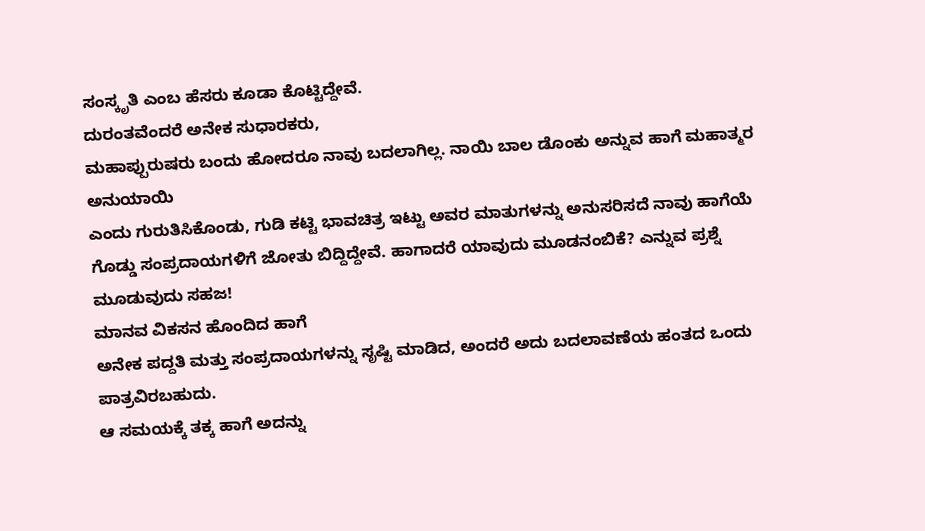ಸಂಸ್ಕೃತಿ ಎಂಬ ಹೆಸರು ಕೂಡಾ ಕೊಟ್ಟಿದ್ದೇವೆ.
ದುರಂತವೆಂದರೆ ಅನೇಕ ಸುಧಾರಕರು,
ಮಹಾಪ್ಪುರುಷರು ಬಂದು ಹೋದರೂ ನಾವು ಬದಲಾಗಿಲ್ಲ. ನಾಯಿ ಬಾಲ ಡೊಂಕು ಅನ್ನುವ ಹಾಗೆ ಮಹಾತ್ಮರ ಅನುಯಾಯಿ
ಎಂದು ಗುರುತಿಸಿಕೊಂಡು, ಗುಡಿ ಕಟ್ಟಿ ಭಾವಚಿತ್ರ ಇಟ್ಟು ಅವರ ಮಾತುಗಳನ್ನು ಅನುಸರಿಸದೆ ನಾವು ಹಾಗೆಯೆ
ಗೊಡ್ಡು ಸಂಪ್ರದಾಯಗಳಿಗೆ ಜೋತು ಬಿದ್ದಿದ್ದೇವೆ. ಹಾಗಾದರೆ ಯಾವುದು ಮೂಡನಂಬಿಕೆ? ಎನ್ನುವ ಪ್ರಶ್ನೆ
ಮೂಡುವುದು ಸಹಜ!
ಮಾನವ ವಿಕಸನ ಹೊಂದಿದ ಹಾಗೆ
ಅನೇಕ ಪದ್ದತಿ ಮತ್ತು ಸಂಪ್ರದಾಯಗಳನ್ನು ಸೃಷ್ಟಿ ಮಾಡಿದ, ಅಂದರೆ ಅದು ಬದಲಾವಣೆಯ ಹಂತದ ಒಂದು ಪಾತ್ರವಿರಬಹುದು.
ಆ ಸಮಯಕ್ಕೆ ತಕ್ಕ ಹಾಗೆ ಅದನ್ನು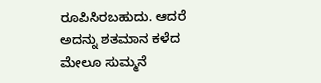ರೂಪಿಸಿರಬಹುದು. ಆದರೆ ಅದನ್ನು ಶತಮಾನ ಕಳೆದ ಮೇಲೂ ಸುಮ್ಮನೆ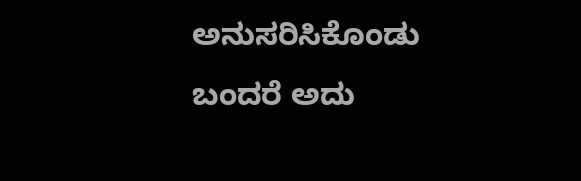ಅನುಸರಿಸಿಕೊಂಡು
ಬಂದರೆ ಅದು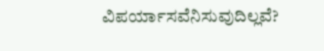ವಿಪರ್ಯಾಸವೆನಿಸುವುದಿಲ್ಲವೆ?